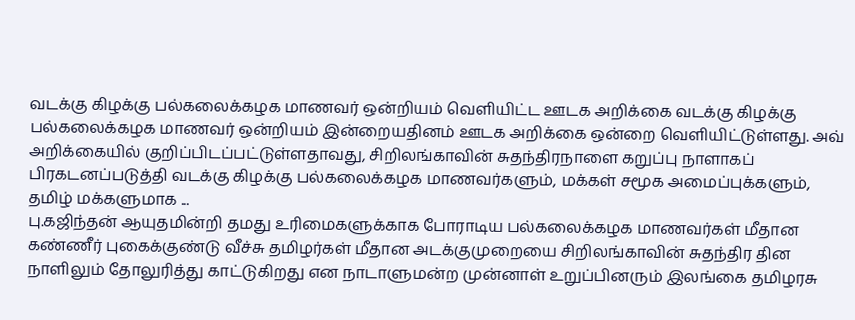வடக்கு கிழக்கு பல்கலைக்கழக மாணவர் ஒன்றியம் வெளியிட்ட ஊடக அறிக்கை வடக்கு கிழக்கு பல்கலைக்கழக மாணவர் ஒன்றியம் இன்றையதினம் ஊடக அறிக்கை ஒன்றை வெளியிட்டுள்ளது. அவ் அறிக்கையில் குறிப்பிடப்பட்டுள்ளதாவது, சிறிலங்காவின் சுதந்திரநாளை கறுப்பு நாளாகப் பிரகடனப்படுத்தி வடக்கு கிழக்கு பல்கலைக்கழக மாணவர்களும், மக்கள் சமூக அமைப்புக்களும், தமிழ் மக்களுமாக ...
பு.கஜிந்தன் ஆயுதமின்றி தமது உரிமைகளுக்காக போராடிய பல்கலைக்கழக மாணவர்கள் மீதான கண்ணீர் புகைக்குண்டு வீச்சு தமிழர்கள் மீதான அடக்குமுறையை சிறிலங்காவின் சுதந்திர தின நாளிலும் தோலுரித்து காட்டுகிறது என நாடாளுமன்ற முன்னாள் உறுப்பினரும் இலங்கை தமிழரசு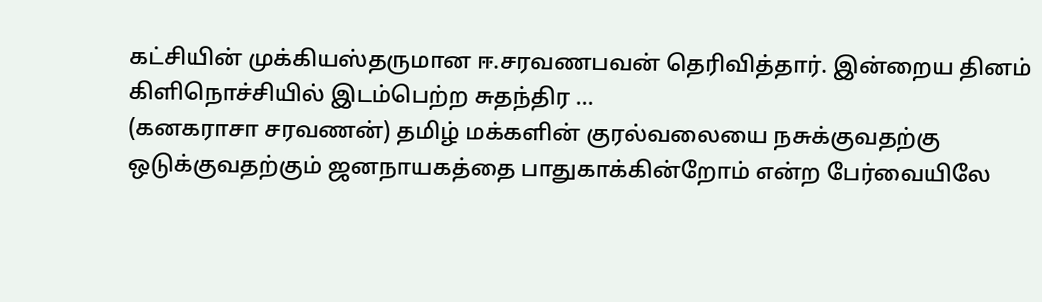கட்சியின் முக்கியஸ்தருமான ஈ.சரவணபவன் தெரிவித்தார். இன்றைய தினம் கிளிநொச்சியில் இடம்பெற்ற சுதந்திர ...
(கனகராசா சரவணன்) தமிழ் மக்களின் குரல்வலையை நசுக்குவதற்கு ஒடுக்குவதற்கும் ஜனநாயகத்தை பாதுகாக்கின்றோம் என்ற பேர்வையிலே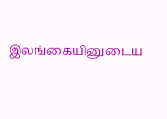இலங்கையினுடைய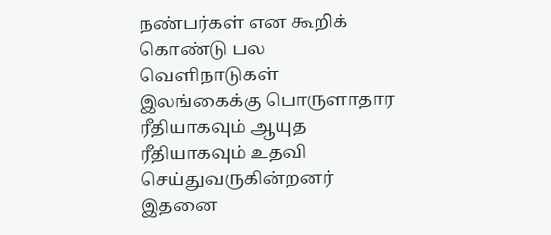நண்பர்கள் என கூறிக் கொண்டு பல வெளிநாடுகள் இலங்கைக்கு பொருளாதார ரீதியாகவும் ஆயுத ரீதியாகவும் உதவி செய்துவருகின்றனர் இதனை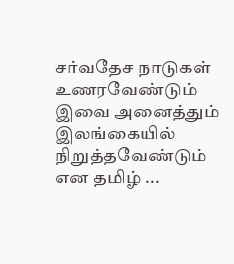சர்வதேச நாடுகள் உணரவேண்டும் இவை அனைத்தும் இலங்கையில் நிறுத்தவேண்டும் என தமிழ் ...